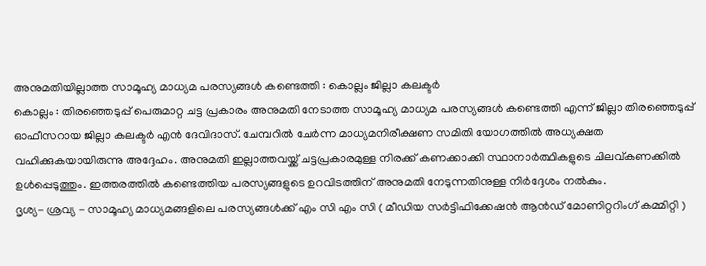അനുമതിയില്ലാത്ത സാമൂഹ്യ മാധ്യമ പരസ്യങ്ങൾ കണ്ടെത്തി : കൊല്ലം ജില്ലാ കലക്ടർ
കൊല്ലം : തിരഞ്ഞെടുപ്പ് പെരുമാറ്റ ചട്ട പ്രകാരം അനുമതി നേടാത്ത സാമൂഹ്യ മാധ്യമ പരസ്യങ്ങൾ കണ്ടെത്തി എന്ന് ജില്ലാ തിരഞ്ഞെടുപ്പ് ഓഫീസറായ ജില്ലാ കലക്ടർ എൻ ദേവിദാസ്. ചേമ്പറിൽ ചേർന്ന മാധ്യമനിരീക്ഷണ സമിതി യോഗത്തിൽ അധ്യക്ഷത വഹിക്കുകയായിരുന്നു അദ്ദേഹം. അനുമതി ഇല്ലാത്തവയ്ക്ക് ചട്ടപ്രകാരമുള്ള നിരക്ക് കണക്കാക്കി സ്ഥാനാർത്ഥികളുടെ ചിലവ്കണക്കിൽ ഉൾപ്പെടുത്തും. ഇത്തരത്തിൽ കണ്ടെത്തിയ പരസ്യങ്ങളുടെ ഉറവിടത്തിന് അനുമതി നേടുന്നതിനുള്ള നിർദ്ദേശം നൽകും.
ദൃശ്യ- ശ്രവ്യ - സാമൂഹ്യ മാധ്യമങ്ങളിലെ പരസ്യങ്ങൾക്ക് എം സി എം സി ( മീഡിയ സർട്ടിഫിക്കേഷൻ ആൻഡ് മോണിറ്ററിംഗ് കമ്മിറ്റി )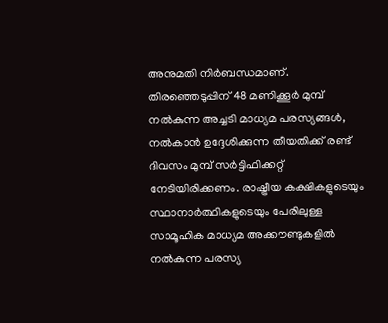അനുമതി നിർബന്ധമാണ്. തിരഞ്ഞെടുപ്പിന് 48 മണിക്കൂർ മുമ്പ് നൽകുന്ന അച്ചടി മാധ്യമ പരസ്യങ്ങൾ, നൽകാൻ ഉദ്ദേശിക്കുന്ന തീയതിക്ക് രണ്ട് ദിവസം മുമ്പ് സർട്ടിഫിക്കറ്റ് നേടിയിരിക്കണം. രാഷ്ട്രീയ കക്ഷികളുടെയും സ്ഥാനാർത്ഥികളുടെയും പേരിലുള്ള സാമൂഹിക മാധ്യമ അക്കൗണ്ടുകളിൽ നൽകുന്ന പരസ്യ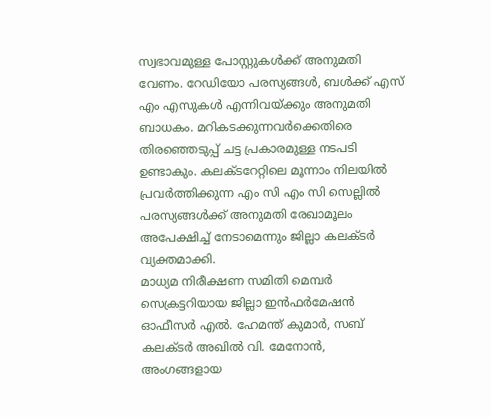സ്വഭാവമുള്ള പോസ്റ്റുകൾക്ക് അനുമതി വേണം. റേഡിയോ പരസ്യങ്ങൾ, ബൾക്ക് എസ് എം എസുകൾ എന്നിവയ്ക്കും അനുമതി ബാധകം. മറികടക്കുന്നവർക്കെതിരെ തിരഞ്ഞെടുപ്പ് ചട്ട പ്രകാരമുള്ള നടപടി ഉണ്ടാകും. കലക്ടറേറ്റിലെ മൂന്നാം നിലയിൽ പ്രവർത്തിക്കുന്ന എം സി എം സി സെല്ലിൽ പരസ്യങ്ങൾക്ക് അനുമതി രേഖാമൂലം അപേക്ഷിച്ച് നേടാമെന്നും ജില്ലാ കലക്ടർ വ്യക്തമാക്കി.
മാധ്യമ നിരീക്ഷണ സമിതി മെമ്പർ സെക്രട്ടറിയായ ജില്ലാ ഇൻഫർമേഷൻ ഓഫീസർ എൽ. ഹേമന്ത് കുമാർ, സബ് കലക്ടർ അഖിൽ വി. മേനോൻ, അംഗങ്ങളായ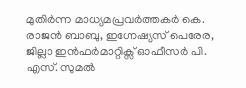മുതിർന്ന മാധ്യമപ്രവർത്തകർ കെ. രാജൻ ബാബു, ഇഗ്നേഷ്യസ് പെരേര, ജില്ലാ ഇൻഫർമാറ്റിക്സ് ഓഫീസർ പി. എസ്. സുമൽ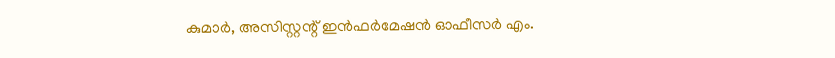കുമാർ, അസിസ്റ്റന്റ് ഇൻഫർമേഷൻ ഓഫീസർ എം.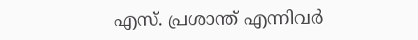എസ്. പ്രശാന്ത് എന്നിവർ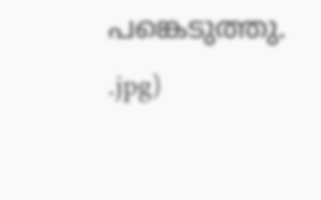പങ്കെടുത്തു.
.jpg)